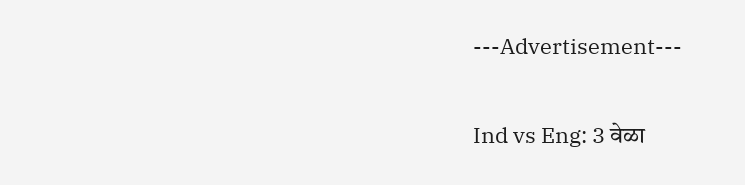---Advertisement---

Ind vs Eng: 3 वेळा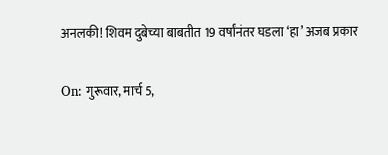अनलकी! शिवम दुबेच्या बाबतीत 19 वर्षांनंतर घडला ‘हा’ अजब प्रकार

On: गुरूवार, मार्च 5,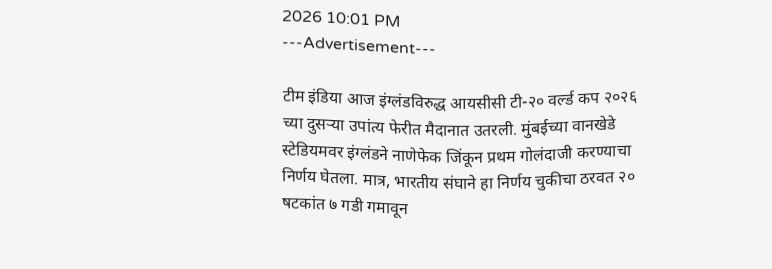2026 10:01 PM
---Advertisement---

टीम इंडिया आज इंग्लंडविरुद्ध आयसीसी टी-२० वर्ल्ड कप २०२६ च्या दुसऱ्या उपांत्य फेरीत मैदानात उतरली. मुंबईच्या वानखेडे स्टेडियमवर इंग्लंडने नाणेफेक जिंकून प्रथम गोलंदाजी करण्याचा निर्णय घेतला. मात्र, भारतीय संघाने हा निर्णय चुकीचा ठरवत २० षटकांत ७ गडी गमावून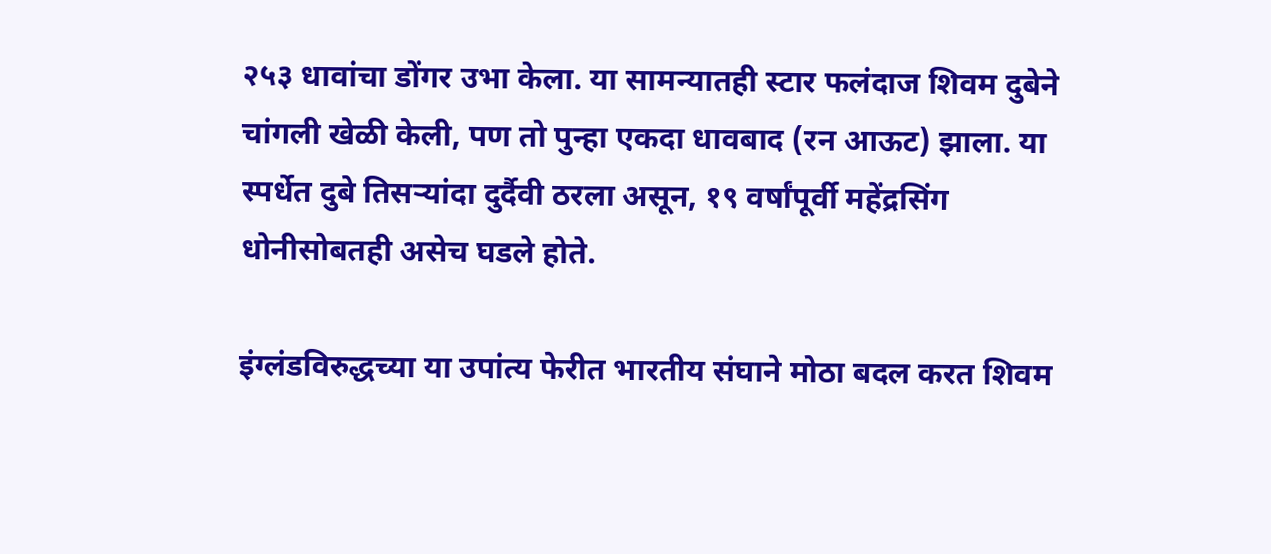२५३ धावांचा डोंगर उभा केला. या सामन्यातही स्टार फलंदाज शिवम दुबेने चांगली खेळी केली, पण तो पुन्हा एकदा धावबाद (रन आऊट) झाला. या स्पर्धेत दुबे तिसऱ्यांदा दुर्दैवी ठरला असून, १९ वर्षांपूर्वी महेंद्रसिंग धोनीसोबतही असेच घडले होते.

इंग्लंडविरुद्धच्या या उपांत्य फेरीत भारतीय संघाने मोठा बदल करत शिवम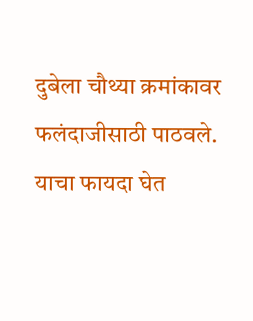दुबेला चौथ्या क्रमांकावर फलंदाजीसाठी पाठवले. याचा फायदा घेत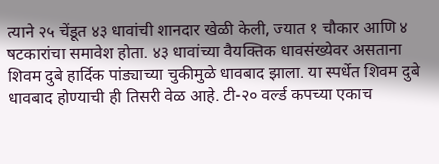त्याने २५ चेंडूत ४३ धावांची शानदार खेळी केली, ज्यात १ चौकार आणि ४ षटकारांचा समावेश होता. ४३ धावांच्या वैयक्तिक धावसंख्येवर असताना शिवम दुबे हार्दिक पांड्याच्या चुकीमुळे धावबाद झाला. या स्पर्धेत शिवम दुबे धावबाद होण्याची ही तिसरी वेळ आहे. टी-२० वर्ल्ड कपच्या एकाच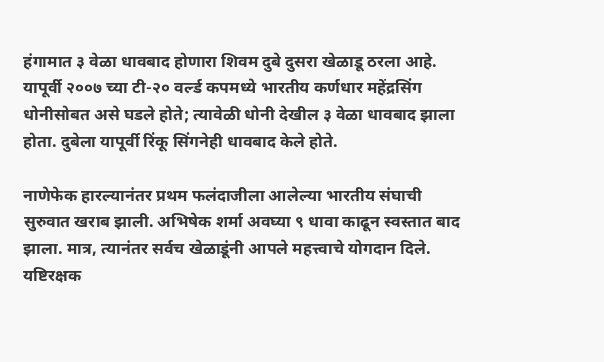हंगामात ३ वेळा धावबाद होणारा शिवम दुबे दुसरा खेळाडू ठरला आहे. यापूर्वी २००७ च्या टी-२० वर्ल्ड कपमध्ये भारतीय कर्णधार महेंद्रसिंग धोनीसोबत असे घडले होते; त्यावेळी धोनी देखील ३ वेळा धावबाद झाला होता. दुबेला यापूर्वी रिंकू सिंगनेही धावबाद केले होते.

नाणेफेक हारल्यानंतर प्रथम फलंदाजीला आलेल्या भारतीय संघाची सुरुवात खराब झाली. अभिषेक शर्मा अवघ्या ९ धावा काढून स्वस्तात बाद झाला. मात्र, त्यानंतर सर्वच खेळाडूंनी आपले महत्त्वाचे योगदान दिले. यष्टिरक्षक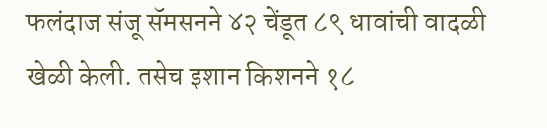फलंदाज संजू सॅमसनने ४२ चेंडूत ८९ धावांची वादळी खेळी केली. तसेच इशान किशनने १८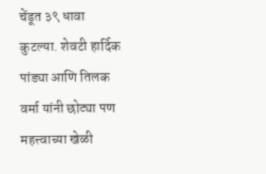चेंडूत ३९ धावा कुटल्या. शेवटी हार्दिक पांड्या आणि तिलक वर्मा यांनी छोट्या पण महत्त्वाच्या खेळी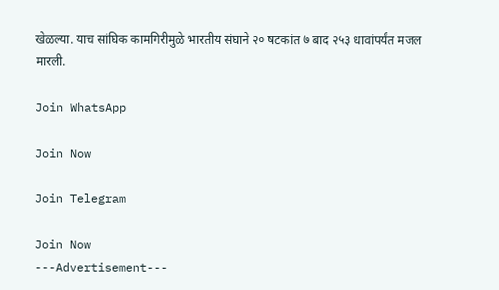खेळल्या. याच सांघिक कामगिरीमुळे भारतीय संघाने २० षटकांत ७ बाद २५३ धावांपर्यंत मजल मारली.

Join WhatsApp

Join Now

Join Telegram

Join Now
---Advertisement---